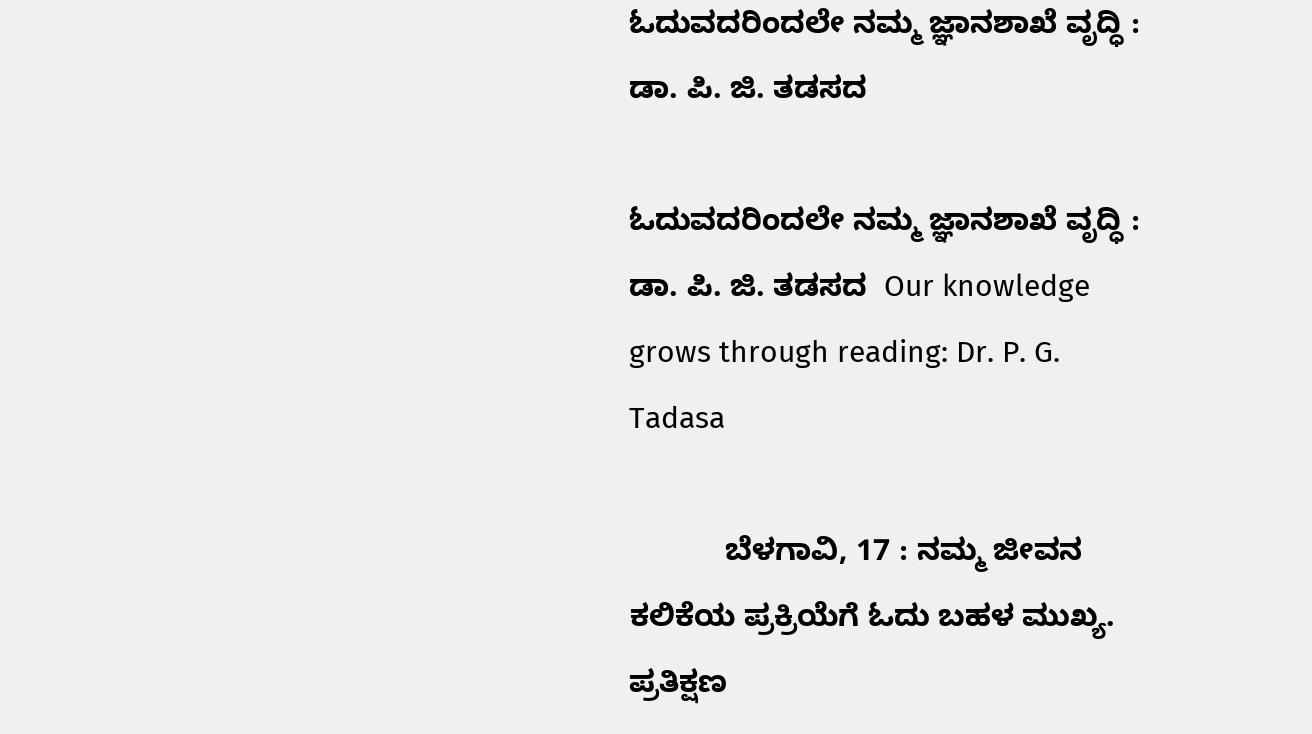ಓದುವದರಿಂದಲೇ ನಮ್ಮ ಜ್ಞಾನಶಾಖೆ ವೃದ್ಧಿ : ಡಾ. ಪಿ. ಜಿ. ತಡಸದ

ಓದುವದರಿಂದಲೇ ನಮ್ಮ ಜ್ಞಾನಶಾಖೆ ವೃದ್ಧಿ : ಡಾ. ಪಿ. ಜಿ. ತಡಸದ  Our knowledge grows through reading: Dr. P. G. Tadasa

           ಬೆಳಗಾವಿ, 17 : ನಮ್ಮ ಜೀವನ ಕಲಿಕೆಯ ಪ್ರಕ್ರಿಯೆಗೆ ಓದು ಬಹಳ ಮುಖ್ಯ. ಪ್ರತಿಕ್ಷಣ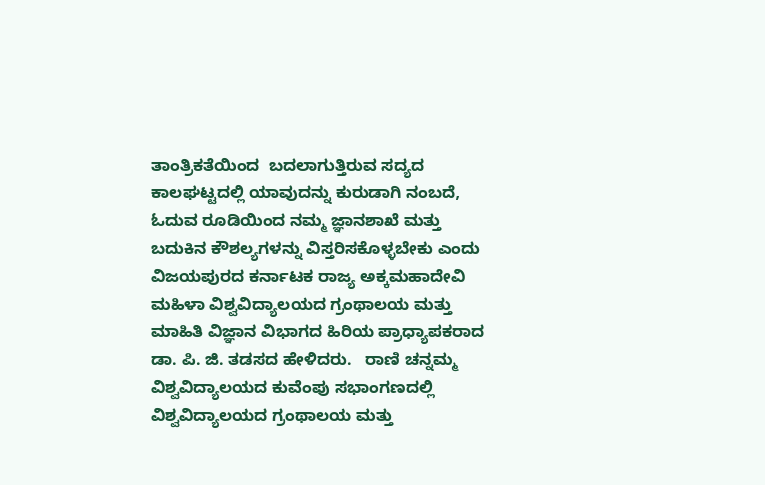ತಾಂತ್ರಿಕತೆಯಿಂದ  ಬದಲಾಗುತ್ತಿರುವ ಸದ್ಯದ ಕಾಲಘಟ್ಟದಲ್ಲಿ ಯಾವುದನ್ನು ಕುರುಡಾಗಿ ನಂಬದೆ, ಓದುವ ರೂಡಿಯಿಂದ ನಮ್ಮ ಜ್ಞಾನಶಾಖೆ ಮತ್ತು ಬದುಕಿನ ಕೌಶಲ್ಯಗಳನ್ನು ವಿಸ್ತರಿಸಕೊಳ್ಳಬೇಕು ಎಂದು ವಿಜಯಪುರದ ಕರ್ನಾಟಕ ರಾಜ್ಯ ಅಕ್ಕಮಹಾದೇವಿ ಮಹಿಳಾ ವಿಶ್ವವಿದ್ಯಾಲಯದ ಗ್ರಂಥಾಲಯ ಮತ್ತು ಮಾಹಿತಿ ವಿಜ್ಞಾನ ವಿಭಾಗದ ಹಿರಿಯ ಪ್ರಾಧ್ಯಾಪಕರಾದ ಡಾ. ಪಿ. ಜಿ. ತಡಸದ ಹೇಳಿದರು.   ರಾಣಿ ಚನ್ನಮ್ಮ ವಿಶ್ವವಿದ್ಯಾಲಯದ ಕುವೆಂಪು ಸಭಾಂಗಣದಲ್ಲಿ ವಿಶ್ವವಿದ್ಯಾಲಯದ ಗ್ರಂಥಾಲಯ ಮತ್ತು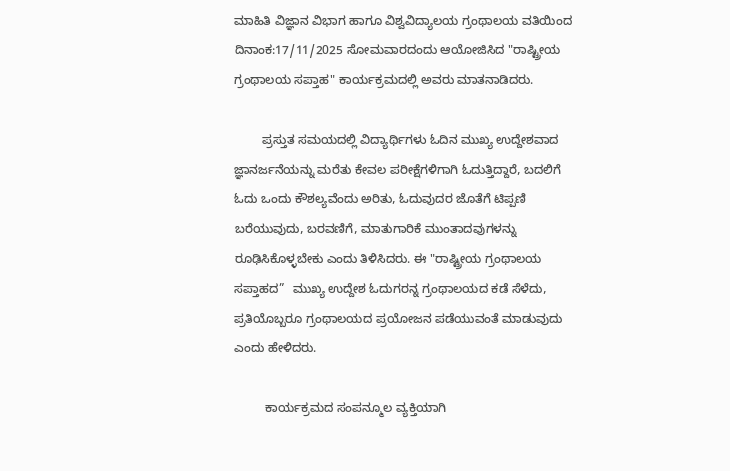ಮಾಹಿತಿ ವಿಜ್ಞಾನ ವಿಭಾಗ ಹಾಗೂ ವಿಶ್ವವಿದ್ಯಾಲಯ ಗ್ರಂಥಾಲಯ ವತಿಯಿಂದ ದಿನಾಂಕ:17/11/2025 ಸೋಮವಾರದಂದು ಆಯೋಜಿಸಿದ "ರಾಷ್ಟ್ರೀಯ ಗ್ರಂಥಾಲಯ ಸಪ್ತಾಹ" ಕಾರ್ಯಕ್ರಮದಲ್ಲಿ ಅವರು ಮಾತನಾಡಿದರು.

        ಪ್ರಸ್ತುತ ಸಮಯದಲ್ಲಿ ವಿದ್ಯಾರ್ಥಿಗಳು ಓದಿನ ಮುಖ್ಯ ಉದ್ದೇಶವಾದ ಜ್ಞಾನರ್ಜನೆಯನ್ನು ಮರೆತು ಕೇವಲ ಪರೀಕ್ಷೆಗಳಿಗಾಗಿ ಓದುತ್ತಿದ್ದಾರೆ, ಬದಲಿಗೆ ಓದು ಒಂದು ಕೌಶಲ್ಯವೆಂದು ಅರಿತು, ಓದುವುದರ ಜೊತೆಗೆ ಟಿಪ್ಪಣಿ ಬರೆಯುವುದು, ಬರವಣಿಗೆ, ಮಾತುಗಾರಿಕೆ ಮುಂತಾದವುಗಳನ್ನು ರೂಢಿಸಿಕೊಳ್ಳಬೇಕು ಎಂದು ತಿಳಿಸಿದರು. ಈ "ರಾಷ್ಟ್ರೀಯ ಗ್ರಂಥಾಲಯ ಸಪ್ತಾಹದ”  ಮುಖ್ಯ ಉದ್ದೇಶ ಓದುಗರನ್ನ ಗ್ರಂಥಾಲಯದ ಕಡೆ ಸೆಳೆದು, ಪ್ರತಿಯೊಬ್ಬರೂ ಗ್ರಂಥಾಲಯದ ಪ್ರಯೋಜನ ಪಡೆಯುವಂತೆ ಮಾಡುವುದು ಎಂದು ಹೇಳಿದರು.

         ಕಾರ್ಯಕ್ರಮದ ಸಂಪನ್ಮೂಲ ವ್ಯಕ್ತಿಯಾಗಿ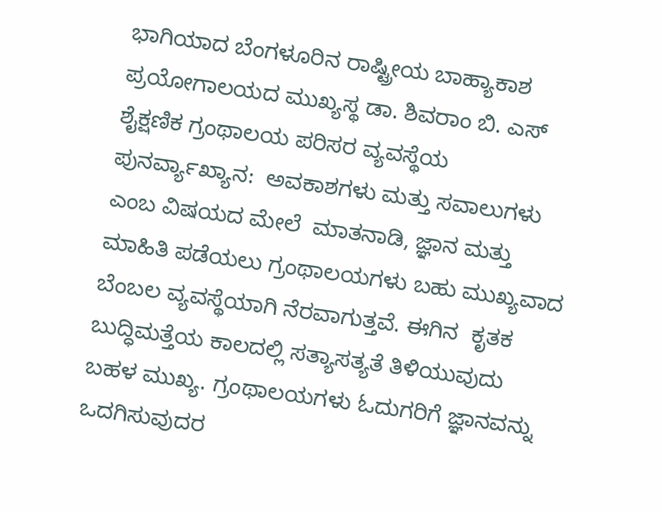ಭಾಗಿಯಾದ ಬೆಂಗಳೂರಿನ ರಾಷ್ಟ್ರೀಯ ಬಾಹ್ಯಾಕಾಶ ಪ್ರಯೋಗಾಲಯದ ಮುಖ್ಯಸ್ಥ ಡಾ. ಶಿವರಾಂ ಬಿ. ಎಸ್ ಶೈಕ್ಷಣಿಕ ಗ್ರಂಥಾಲಯ ಪರಿಸರ ವ್ಯವಸ್ಥೆಯ ಪುನರ್ವ್ಯಾಖ್ಯಾನ:  ಅವಕಾಶಗಳು ಮತ್ತು ಸವಾಲುಗಳು ಎಂಬ ವಿಷಯದ ಮೇಲೆ  ಮಾತನಾಡಿ, ಜ್ಞಾನ ಮತ್ತು ಮಾಹಿತಿ ಪಡೆಯಲು ಗ್ರಂಥಾಲಯಗಳು ಬಹು ಮುಖ್ಯವಾದ ಬೆಂಬಲ ವ್ಯವಸ್ಥೆಯಾಗಿ ನೆರವಾಗುತ್ತವೆ. ಈಗಿನ  ಕೃತಕ ಬುದ್ಧಿಮತ್ತೆಯ ಕಾಲದಲ್ಲಿ ಸತ್ಯಾಸತ್ಯತೆ ತಿಳಿಯುವುದು ಬಹಳ ಮುಖ್ಯ. ಗ್ರಂಥಾಲಯಗಳು ಓದುಗರಿಗೆ ಜ್ಞಾನವನ್ನು ಒದಗಿಸುವುದರ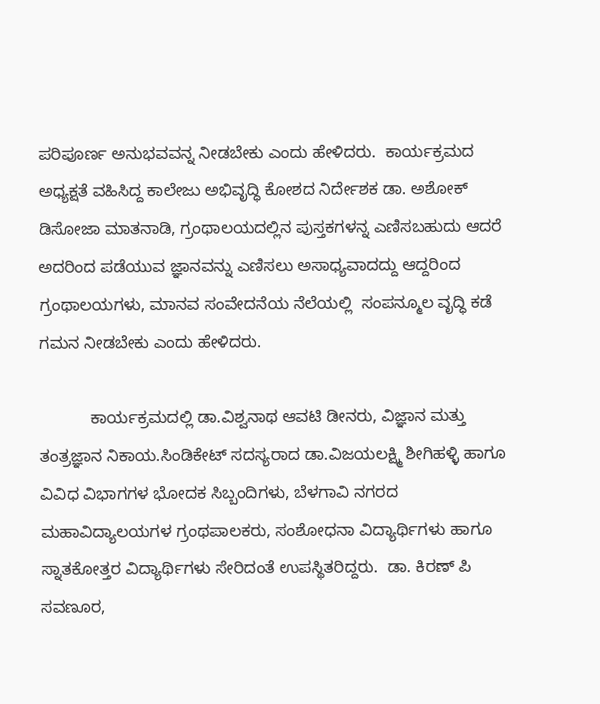ಪರಿಪೂರ್ಣ ಅನುಭವವನ್ನ ನೀಡಬೇಕು ಎಂದು ಹೇಳಿದರು.  ಕಾರ್ಯಕ್ರಮದ ಅಧ್ಯಕ್ಷತೆ ವಹಿಸಿದ್ದ ಕಾಲೇಜು ಅಭಿವೃದ್ಧಿ ಕೋಶದ ನಿರ್ದೇಶಕ ಡಾ. ಅಶೋಕ್ ಡಿಸೋಜಾ ಮಾತನಾಡಿ, ಗ್ರಂಥಾಲಯದಲ್ಲಿನ ಪುಸ್ತಕಗಳನ್ನ ಎಣಿಸಬಹುದು ಆದರೆ ಅದರಿಂದ ಪಡೆಯುವ ಜ್ಞಾನವನ್ನು ಎಣಿಸಲು ಅಸಾಧ್ಯವಾದದ್ದು ಆದ್ದರಿಂದ ಗ್ರಂಥಾಲಯಗಳು, ಮಾನವ ಸಂವೇದನೆಯ ನೆಲೆಯಲ್ಲಿ  ಸಂಪನ್ಮೂಲ ವೃದ್ಧಿ ಕಡೆ ಗಮನ ನೀಡಬೇಕು ಎಂದು ಹೇಳಿದರು.

           ಕಾರ್ಯಕ್ರಮದಲ್ಲಿ ಡಾ.ವಿಶ್ವನಾಥ ಆವಟಿ ಡೀನರು, ವಿಜ್ಞಾನ ಮತ್ತು ತಂತ್ರಜ್ಞಾನ ನಿಕಾಯ.ಸಿಂಡಿಕೇಟ್ ಸದಸ್ಯರಾದ ಡಾ.ವಿಜಯಲಕ್ಷ್ಮಿ ಶೀಗಿಹಳ್ಳಿ ಹಾಗೂ ವಿವಿಧ ವಿಭಾಗಗಳ ಭೋದಕ ಸಿಬ್ಬಂದಿಗಳು, ಬೆಳಗಾವಿ ನಗರದ ಮಹಾವಿದ್ಯಾಲಯಗಳ ಗ್ರಂಥಪಾಲಕರು, ಸಂಶೋಧನಾ ವಿದ್ಯಾರ್ಥಿಗಳು ಹಾಗೂ ಸ್ನಾತಕೋತ್ತರ ವಿದ್ಯಾರ್ಥಿಗಳು ಸೇರಿದಂತೆ ಉಪಸ್ಥಿತರಿದ್ದರು.  ಡಾ. ಕಿರಣ್ ಪಿ ಸವಣೂರ,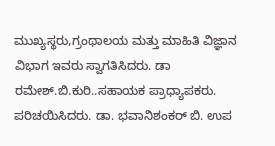ಮುಖ್ಯಸ್ಥರು,ಗ್ರಂಥಾಲಯ ಮತ್ತು ಮಾಹಿತಿ ವಿಜ್ಞಾನ ವಿಭಾಗ ಇವರು ಸ್ವಾಗತಿಸಿದರು. ಡಾ ರಮೇಶ್‌.ಬಿ.ಕುರಿ..ಸಹಾಯಕ ಪ್ರಾಧ್ಯಾಪಕರು. ಪರಿಚಯಿಸಿದರು. ಡಾ. ಭವಾನಿಶಂಕರ್ ಬಿ. ಉಪ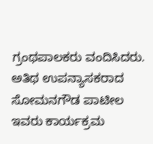ಗ್ರಂಥಪಾಲಕರು ವಂದಿಸಿದರು. ಅತಿಥ ಉಪನ್ಯಾಸಕರಾದ  ಸೋಮನಗೌಡ ಪಾಟೀಲ ಇವರು ಕಾರ್ಯಕ್ರಮ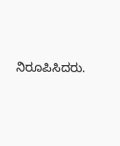ನಿರೂಪಿಸಿದರು.